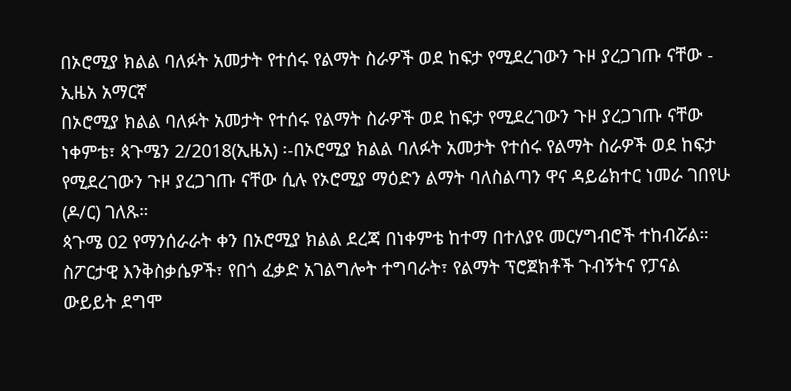በኦሮሚያ ክልል ባለፉት አመታት የተሰሩ የልማት ስራዎች ወደ ከፍታ የሚደረገውን ጉዞ ያረጋገጡ ናቸው - ኢዜአ አማርኛ
በኦሮሚያ ክልል ባለፉት አመታት የተሰሩ የልማት ስራዎች ወደ ከፍታ የሚደረገውን ጉዞ ያረጋገጡ ናቸው
ነቀምቴ፣ ጳጉሜን 2/2018(ኢዜአ) ፡-በኦሮሚያ ክልል ባለፉት አመታት የተሰሩ የልማት ስራዎች ወደ ከፍታ የሚደረገውን ጉዞ ያረጋገጡ ናቸው ሲሉ የኦሮሚያ ማዕድን ልማት ባለስልጣን ዋና ዳይሬክተር ነመራ ገበየሁ (ዶ/ር) ገለጹ።
ጳጉሜ 02 የማንሰራራት ቀን በኦሮሚያ ክልል ደረጃ በነቀምቴ ከተማ በተለያዩ መርሃግብሮች ተከብሯል።
ስፖርታዊ እንቅስቃሴዎች፣ የበጎ ፈቃድ አገልግሎት ተግባራት፣ የልማት ፕሮጀክቶች ጉብኝትና የፓናል ውይይት ደግሞ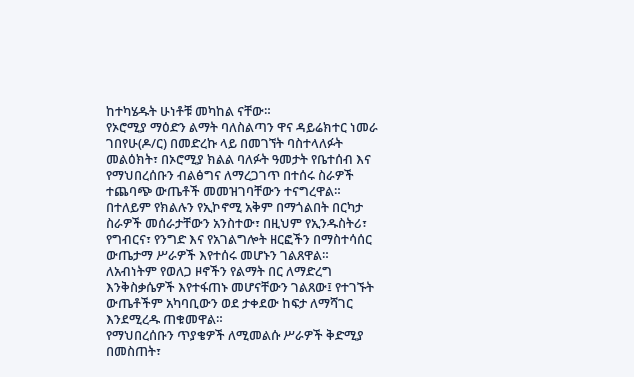ከተካሄዱት ሁነቶቹ መካከል ናቸው።
የኦሮሚያ ማዕድን ልማት ባለስልጣን ዋና ዳይሬክተር ነመራ ገበየሁ(ዶ/ር) በመድረኩ ላይ በመገኘት ባስተላለፉት መልዕክት፣ በኦሮሚያ ክልል ባለፉት ዓመታት የቤተሰብ እና የማህበረሰቡን ብልፅግና ለማረጋገጥ በተሰሩ ስራዎች ተጨባጭ ውጤቶች መመዝገባቸውን ተናግረዋል።
በተለይም የክልሉን የኢኮኖሚ አቅም በማጎልበት በርካታ ስራዎች መሰራታቸውን አንስተው፣ በዚህም የኢንዱስትሪ፣ የግብርና፣ የንግድ እና የአገልግሎት ዘርፎችን በማስተሳሰር ውጤታማ ሥራዎች እየተሰሩ መሆኑን ገልጸዋል።
ለአብነትም የወለጋ ዞኖችን የልማት በር ለማድረግ እንቅስቃሴዎች እየተፋጠኑ መሆናቸውን ገልጸው፤ የተገኙት ውጤቶችም አካባቢውን ወደ ታቀደው ከፍታ ለማሻገር እንደሚረዱ ጠቁመዋል።
የማህበረሰቡን ጥያቄዎች ለሚመልሱ ሥራዎች ቅድሚያ በመስጠት፣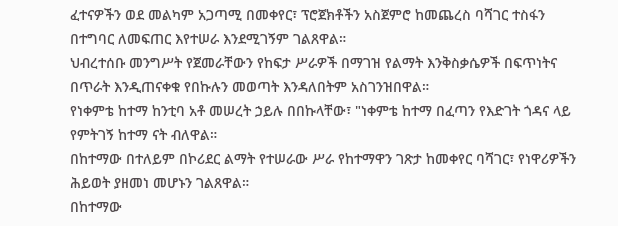ፈተናዎችን ወደ መልካም አጋጣሚ በመቀየር፣ ፕሮጀክቶችን አስጀምሮ ከመጨረስ ባሻገር ተስፋን በተግባር ለመፍጠር እየተሠራ እንደሚገኝም ገልጸዋል።
ህብረተሰቡ መንግሥት የጀመራቸውን የከፍታ ሥራዎች በማገዝ የልማት እንቅስቃሴዎች በፍጥነትና በጥራት እንዲጠናቀቁ የበኩሉን መወጣት እንዳለበትም አስገንዝበዋል።
የነቀምቴ ከተማ ከንቲባ አቶ መሠረት ኃይሉ በበኩላቸው፣ "ነቀምቴ ከተማ በፈጣን የእድገት ጎዳና ላይ የምትገኝ ከተማ ናት ብለዋል።
በከተማው በተለይም በኮሪደር ልማት የተሠራው ሥራ የከተማዋን ገጽታ ከመቀየር ባሻገር፣ የነዋሪዎችን ሕይወት ያዘመነ መሆኑን ገልጸዋል።
በከተማው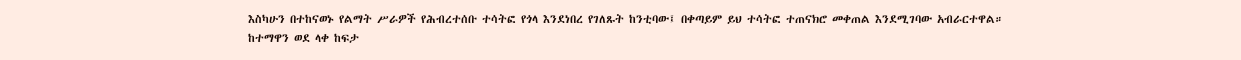እስካሁን በተከናወኑ የልማት ሥራዎች የሕብረተሰቡ ተሳትፎ የጎላ እንደነበረ የገለጹት ከንቲባው፤ በቀጣይም ይህ ተሳትፎ ተጠናክሮ መቀጠል እንደሚገባው አብራርተዋል።
ከተማዋን ወደ ላቀ ከፍታ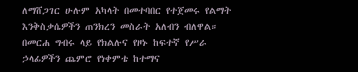ለማሸጋገር ሁሉም አካላት በመተባበር የተጀመሩ የልማት እንቅስቃሴዎችን ጠንክረን መስራት አለብን ብለዋል።
በመርሐ ግብሩ ላይ የክልሉና የዞኑ ከፍተኛ የሥራ ኃላፊዎችን ጨምሮ የነቀምቴ ከተማና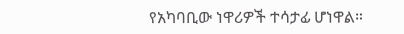የአካባቢው ነዋሪዎች ተሳታፊ ሆነዋል።